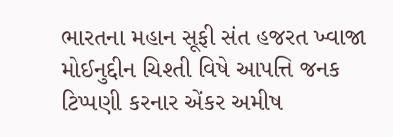ભારતના મહાન સૂફી સંત હજરત ખ્વાજા મોઈનુદ્દીન ચિશ્તી વિષે આપત્તિ જનક ટિપ્પણી કરનાર એંકર અમીષ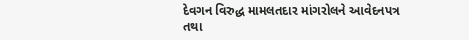દેવગન વિરુદ્ધ મામલતદાર માંગરોલને આવેદનપત્ર તથા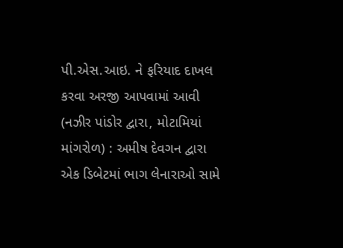પી.એસ.આઇ. ને ફરિયાદ દાખલ કરવા અરજી આપવામાં આવી
(નઝીર પાંડોર દ્વારા, મોટામિયાં માંગરોળ) : અમીષ દેવગન દ્વારા એક ડિબેટમાં ભાગ લેનારાઓ સામે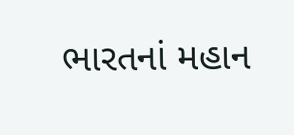ભારતનાં મહાન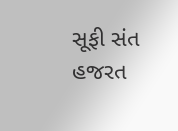સૂફી સંત હજરત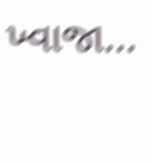ખ્વાજા...